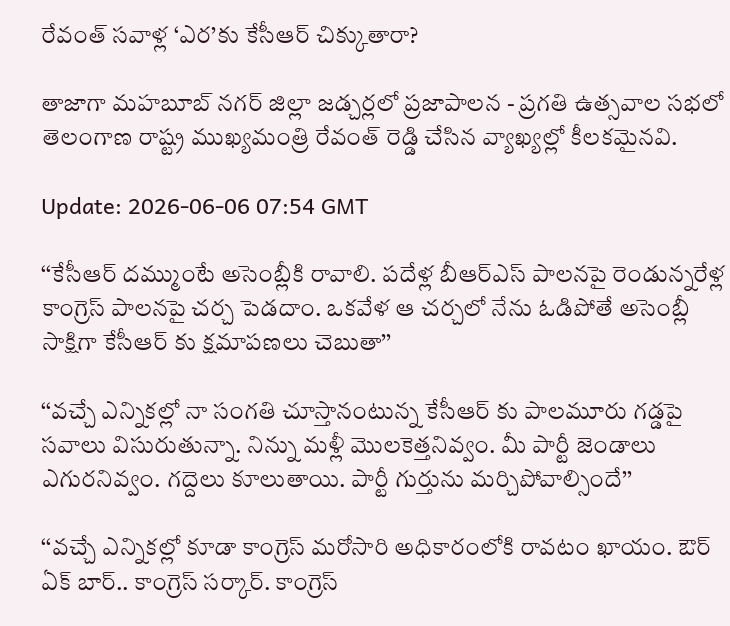రేవంత్ సవాళ్ల ‘ఎర’కు కేసీఆర్ చిక్కుతారా?

తాజాగా మహబూబ్ నగర్ జిల్లా జడ్చర్లలో ప్రజాపాలన - ప్రగతి ఉత్సవాల సభలో తెలంగాణ రాష్ట్ర ముఖ్యమంత్రి రేవంత్ రెడ్డి చేసిన వ్యాఖ్యల్లో కీలకమైనవి.

Update: 2026-06-06 07:54 GMT

‘‘కేసీఆర్ దమ్ముంటే అసెంబ్లీకి రావాలి. పదేళ్ల బీఆర్ఎస్ పాలనపై రెండున్నరేళ్ల కాంగ్రెస్ పాలనపై చర్చ పెడదాం. ఒకవేళ ఆ చర్చలో నేను ఓడిపోతే అసెంబ్లీ సాక్షిగా కేసీఆర్ కు క్షమాపణలు చెబుతా’’

‘‘వచ్చే ఎన్నికల్లో నా సంగతి చూస్తానంటున్న కేసీఆర్ కు పాలమూరు గడ్డపై సవాలు విసురుతున్నా. నిన్ను మళ్లీ మొలకెత్తనివ్వం. మీ పార్టీ జెండాలు ఎగురనివ్వం. గద్దెలు కూలుతాయి. పార్టీ గుర్తును మర్చిపోవాల్సిందే’’

‘‘వచ్చే ఎన్నికల్లో కూడా కాంగ్రెస్ మరోసారి అధికారంలోకి రావటం ఖాయం. ఔర్ ఏక్ బార్.. కాంగ్రెస్ సర్కార్. కాంగ్రెస్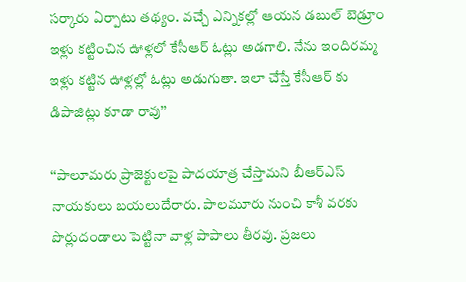సర్కారు ఏర్పాటు తథ్యం. వచ్చే ఎన్నికల్లో ఆయన డబుల్ బెడ్రూం ఇళ్లు కట్టించిన ఊళ్లలో కేసీఆర్ ఓట్లు అడగాలి. నేను ఇందిరమ్మ ఇళ్లు కట్టిన ఊళ్లల్లో ఓట్లు అడుగుతా. ఇలా చేస్తే కేసీఆర్ కు డిపాజిట్లు కూడా రావు’’

‘‘పాలూమరు ప్రాజెక్టులపై పాదయాత్ర చేస్తామని బీఆర్ఎస్ నాయకులు బయలుదేరారు. పాలమూరు నుంచి కాశీ వరకు పొర్లుదండాలు పెట్టినా వాళ్ల పాపాలు తీరవు. ప్రజలు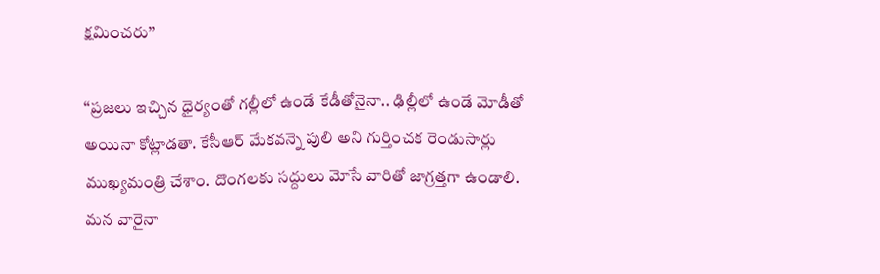క్షమించరు’’

‘‘ప్రజలు ఇచ్చిన ధైర్యంతో గల్లీలో ఉండే కేడీతోనైనా.. ఢిల్లీలో ఉండే మోడీతో అయినా కోట్లాడతా. కేసీఆర్ మేకవన్నె పులి అని గుర్తించక రెండుసార్లు ముఖ్యమంత్రి చేశాం. దొంగలకు సద్దులు మోసే వారితో జాగ్రత్తగా ఉండాలి. మన వారైనా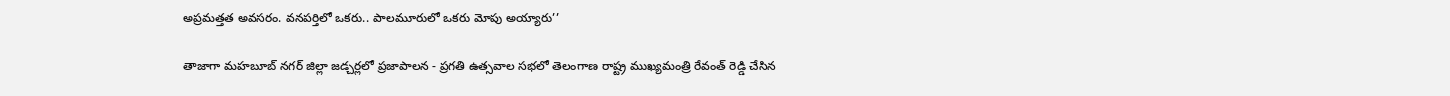అప్రమత్తత అవసరం. వనపర్తిలో ఒకరు.. పాలమూరులో ఒకరు మోపు అయ్యారు’’

తాజాగా మహబూబ్ నగర్ జిల్లా జడ్చర్లలో ప్రజాపాలన - ప్రగతి ఉత్సవాల సభలో తెలంగాణ రాష్ట్ర ముఖ్యమంత్రి రేవంత్ రెడ్డి చేసిన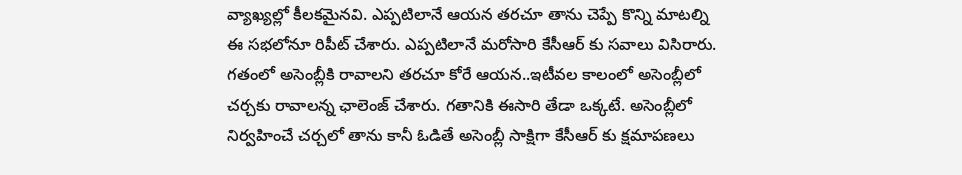వ్యాఖ్యల్లో కీలకమైనవి. ఎప్పటిలానే ఆయన తరచూ తాను చెప్పే కొన్ని మాటల్ని ఈ సభలోనూ రిపీట్ చేశారు. ఎప్పటిలానే మరోసారి కేసీఆర్ కు సవాలు విసిరారు. గతంలో అసెంబ్లీకి రావాలని తరచూ కోరే ఆయన..ఇటీవల కాలంలో అసెంబ్లీలో చర్చకు రావాలన్న ఛాలెంజ్ చేశారు. గతానికి ఈసారి తేడా ఒక్కటే. అసెంబ్లీలో నిర్వహించే చర్చలో తాను కానీ ఓడితే అసెంబ్లీ సాక్షిగా కేసీఆర్ కు క్షమాపణలు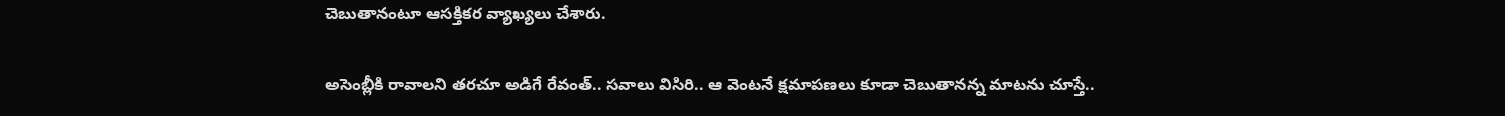చెబుతానంటూ ఆసక్తికర వ్యాఖ్యలు చేశారు.

అసెంబ్లీకి రావాలని తరచూ అడిగే రేవంత్.. సవాలు విసిరి.. ఆ వెంటనే క్షమాపణలు కూడా చెబుతానన్న మాటను చూస్తే..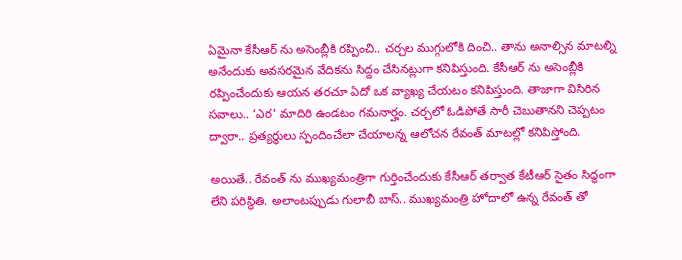ఏమైనా కేసీఆర్ ను అసెంబ్లీకి రప్పించి.. చర్చల ముగ్గులోకి దించి.. తాను అనాల్సిన మాటల్ని అనేందుకు అవసరమైన వేదికను సిద్దం చేసినట్లుగా కనిపిస్తుంది. కేసీఆర్ ను అసెంబ్లీకి రప్పించేందుకు ఆయన తరచూ ఏదో ఒక వ్యాఖ్య చేయటం కనిపిస్తుంది. తాజాగా విసిరిన సవాలు.. ‘ఎర’ మాదిరి ఉండటం గమనార్హం. చర్చలో ఓడిపోతే సారీ చెబుతానని చెప్పటం ద్వారా.. ప్రత్యర్థులు స్పందించేలా చేయాలన్న ఆలోచన రేవంత్ మాటల్లో కనిపిస్తోంది.

అయితే.. రేవంత్ ను ముఖ్యమంత్రిగా గుర్తించేందుకు కేసీఆర్ తర్వాత కేటీఆర్ సైతం సిద్ధంగా లేని పరిస్థితి. అలాంటప్పుడు గులాబీ బాస్.. ముఖ్యమంత్రి హోదాలో ఉన్న రేవంత్ తో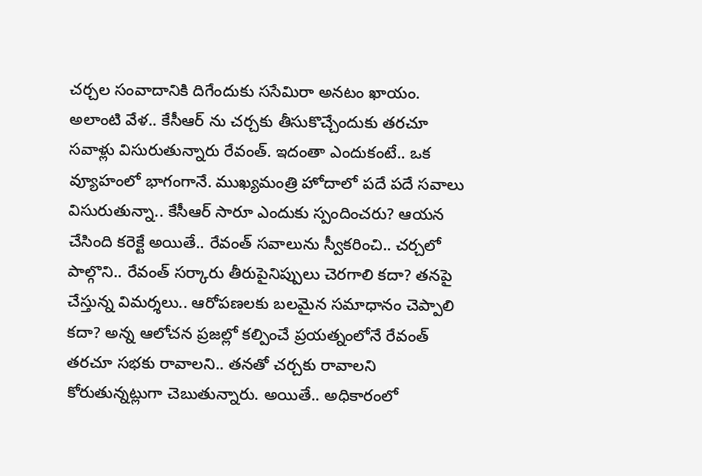చర్చల సంవాదానికి దిగేందుకు ససేమిరా అనటం ఖాయం. అలాంటి వేళ.. కేసీఆర్ ను చర్చకు తీసుకొచ్చేందుకు తరచూ సవాళ్లు విసురుతున్నారు రేవంత్. ఇదంతా ఎందుకంటే.. ఒక వ్యూహంలో భాగంగానే. ముఖ్యమంత్రి హోదాలో పదే పదే సవాలు విసురుతున్నా.. కేసీఆర్ సారూ ఎందుకు స్పందించరు? ఆయన చేసింది కరెక్టే అయితే.. రేవంత్ సవాలును స్వీకరించి.. చర్చలో పాల్గొని.. రేవంత్ సర్కారు తీరుపైనిప్పులు చెరగాలి కదా? తనపై చేస్తున్న విమర్శలు.. ఆరోపణలకు బలమైన సమాధానం చెప్పాలి కదా? అన్న ఆలోచన ప్రజల్లో కల్పించే ప్రయత్నంలోనే రేవంత్ తరచూ సభకు రావాలని.. తనతో చర్చకు రావాలని కోరుతున్నట్లుగా చెబుతున్నారు. అయితే.. అధికారంలో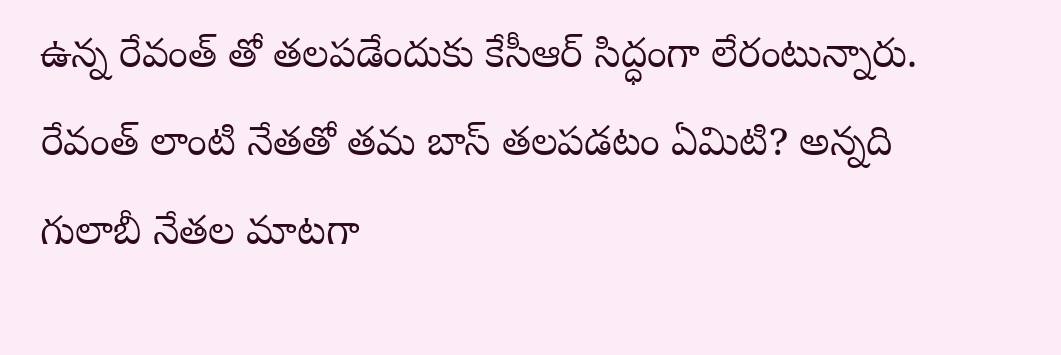ఉన్న రేవంత్ తో తలపడేందుకు కేసీఆర్ సిద్ధంగా లేరంటున్నారు. రేవంత్ లాంటి నేతతో తమ బాస్ తలపడటం ఏమిటి? అన్నది గులాబీ నేతల మాటగా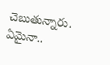చెబుతున్నారు. ఏమైనా..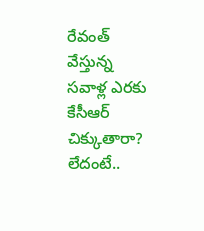రేవంత్ వేస్తున్న సవాళ్ల ఎరకు కేసీఆర్ చిక్కుతారా? లేదంటే..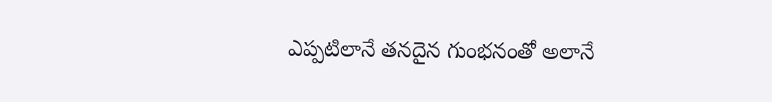ఎప్పటిలానే తనదైన గుంభనంతో అలానే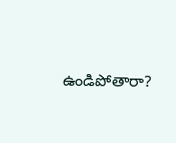ఉండిపోతారా?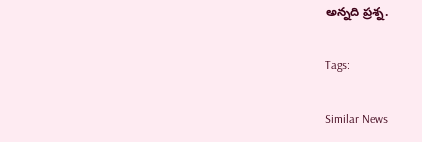అన్నది ప్రశ్న.

Tags:

Similar News